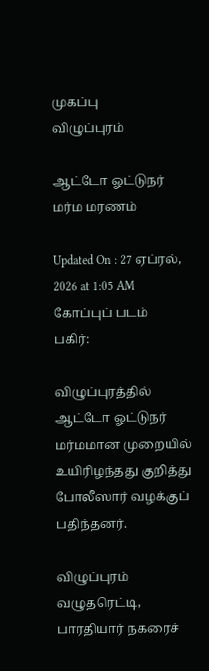முகப்பு
விழுப்புரம்

ஆட்டோ ஓட்டுநர் மர்ம மரணம்

Updated On : 27 ஏப்ரல், 2026 at 1:05 AM
கோப்புப் படம்
பகிர்:

விழுப்புரத்தில் ஆட்டோ ஓட்டுநர் மர்மமான முறையில் உயிரிழந்தது குறித்து போலீஸார் வழக்குப் பதிந்தனர்.

விழுப்புரம் வழுதரெட்டி, பாரதியார் நகரைச்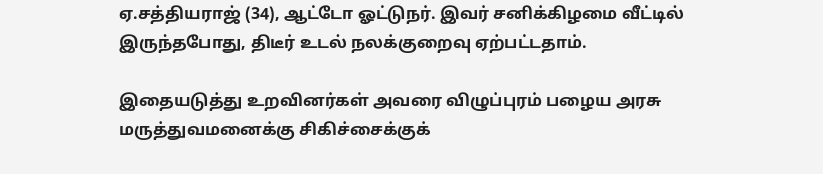ஏ.சத்தியராஜ் (34), ஆட்டோ ஓட்டுநர். இவர் சனிக்கிழமை வீட்டில் இருந்தபோது, திடீர் உடல் நலக்குறைவு ஏற்பட்டதாம்.

இதையடுத்து உறவினர்கள் அவரை விழுப்புரம் பழைய அரசு மருத்துவமனைக்கு சிகிச்சைக்குக்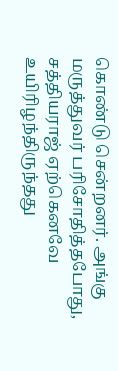கொண்டு சென்றனர். அங்கு மருத்துவர் பரிசோதித்தபோது, சத்தியராஜ் ஏற்கெனவே உயிரிழந்திருந்தது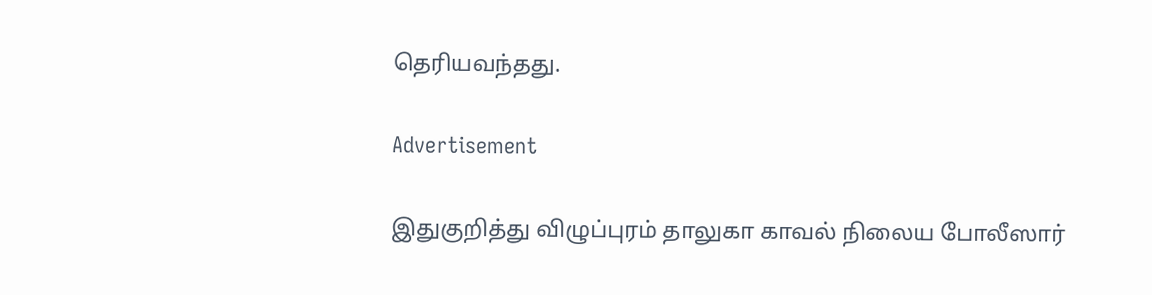தெரியவந்தது.

Advertisement

இதுகுறித்து விழுப்புரம் தாலுகா காவல் நிலைய போலீஸார்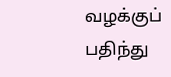வழக்குப் பதிந்து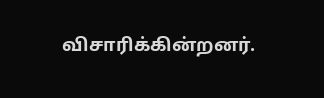விசாரிக்கின்றனர்.